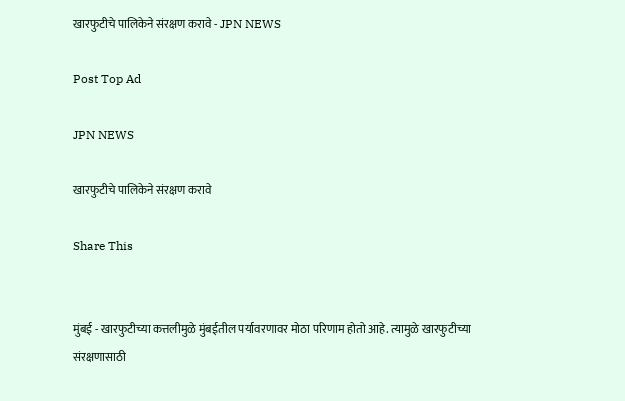खारफुटीचे पालिकेने संरक्षण करावे - JPN NEWS

Post Top Ad

JPN NEWS

खारफुटीचे पालिकेने संरक्षण करावे

Share This


मुंबई - खारफुटीच्या कत्तलीमुळे मुंबईतील पर्यावरणावर मोठा परिणाम होतो आहे. त्यामुळे खारफुटीच्या संरक्षणासाठी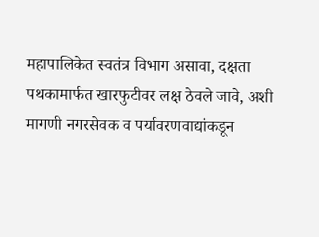महापालिकेत स्वतंत्र विभाग असावा, दक्षता पथकामार्फत खारफुटीवर लक्ष ठेवले जावे, अशी मागणी नगरसेवक व पर्यावरणवाद्यांकडून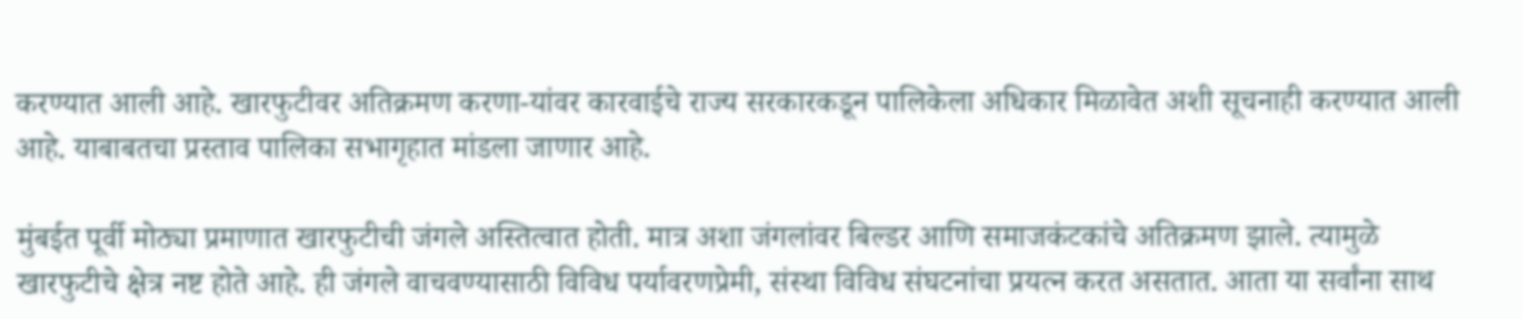करण्यात आली आहे. खारफुटीवर अतिक्रमण करणा-यांवर कारवाईचे राज्य सरकारकडून पालिकेला अधिकार मिळावेत अशी सूचनाही करण्यात आली आहे. याबाबतचा प्रस्ताव पालिका सभागृहात मांडला जाणार आहे.

मुंबईत पूर्वी मोठ्या प्रमाणात खारफुटीची जंगले अस्तित्वात होती. मात्र अशा जंगलांवर बिल्डर आणि समाजकंटकांचे अतिक्रमण झाले. त्यामुळे खारफुटीचे क्षेत्र नष्ट होते आहे. ही जंगले वाचवण्यासाठी विविध पर्यावरणप्रेमी, संस्था विविध संघटनांचा प्रयत्न करत असतात. आता या सर्वांना साथ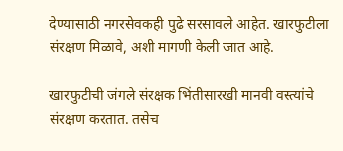देण्यासाठी नगरसेवकही पुढे सरसावले आहेत. खारफुटीला संरक्षण मिळावे, अशी मागणी केली जात आहे.

खारफुटीची जंगले संरक्षक भिंतीसारखी मानवी वस्त्यांचे संरक्षण करतात. तसेच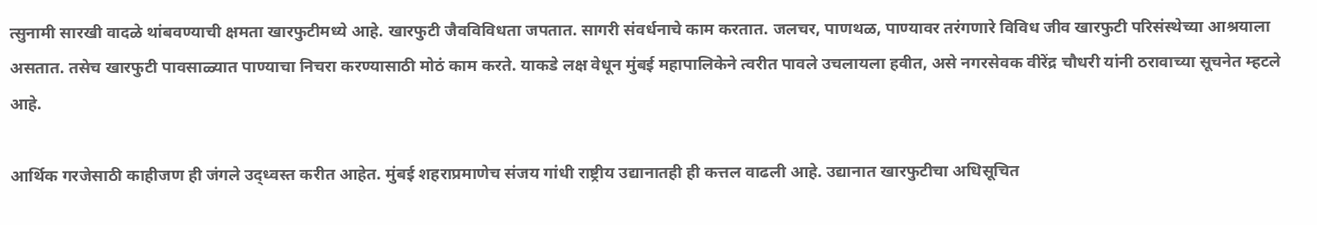त्सुनामी सारखी वादळे थांबवण्याची क्षमता खारफुटीमध्ये आहे. खारफुटी जैवविविधता जपतात. सागरी संवर्धनाचे काम करतात. जलचर, पाणथळ, पाण्यावर तरंगणारे विविध जीव खारफुटी परिसंस्थेच्या आश्रयाला असतात. तसेच खारफुटी पावसाळ्यात पाण्याचा निचरा करण्यासाठी मोठं काम करते. याकडे लक्ष वेधून मुंबई महापालिकेने त्वरीत पावले उचलायला हवीत, असे नगरसेवक वीरेंद्र चौधरी यांनी ठरावाच्या सूचनेत म्हटले आहे.

आर्थिक गरजेसाठी काहीजण ही जंगले उद्ध्वस्त करीत आहेत. मुंबई शहराप्रमाणेच संजय गांधी राष्ट्रीय उद्यानातही ही कत्तल वाढली आहे. उद्यानात खारफुटीचा अधिसूचित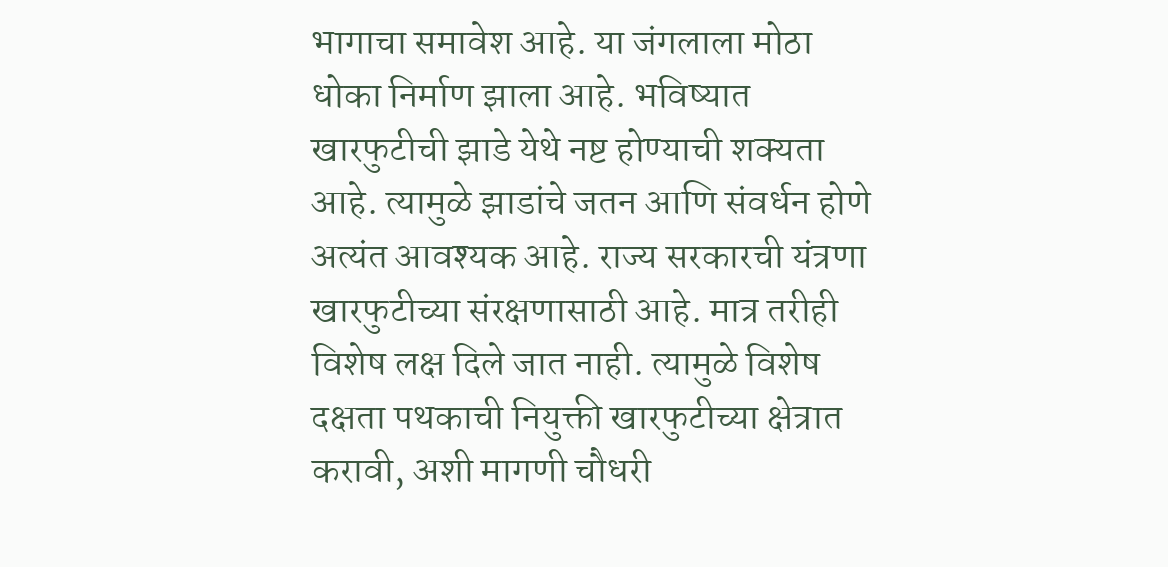भागाचा समावेश आहे. या जंगलाला मोठा धोका निर्माण झाला आहे. भविष्यात खारफुटीची झाडे येथे नष्ट होण्याची शक्यता आहे. त्यामुळे झाडांचे जतन आणि संवर्धन होणे अत्यंत आवश्यक आहे. राज्य सरकारची यंत्रणा खारफुटीच्या संरक्षणासाठी आहे. मात्र तरीही विशेष लक्ष दिले जात नाही. त्यामुळे विशेष दक्षता पथकाची नियुक्ती खारफुटीच्या क्षेत्रात करावी, अशी मागणी चौधरी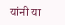यांनी या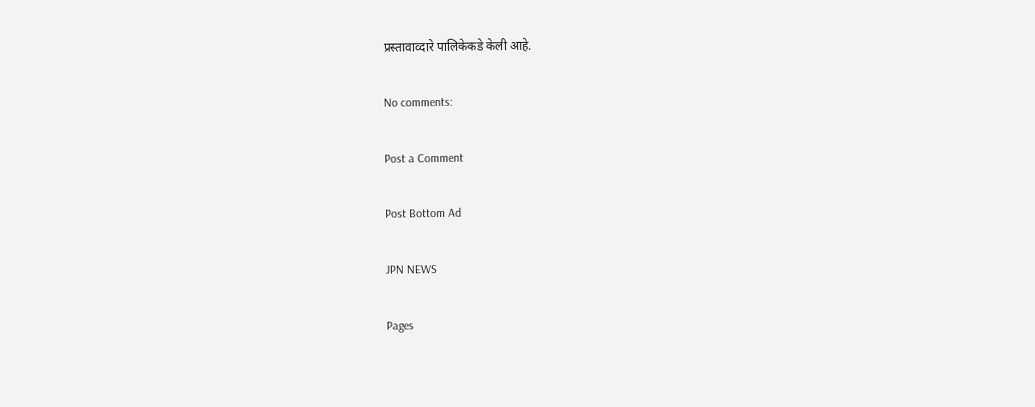प्रस्तावाव्दारे पालिकेकडे केली आहे.

No comments:

Post a Comment

Post Bottom Ad

JPN NEWS

Pages